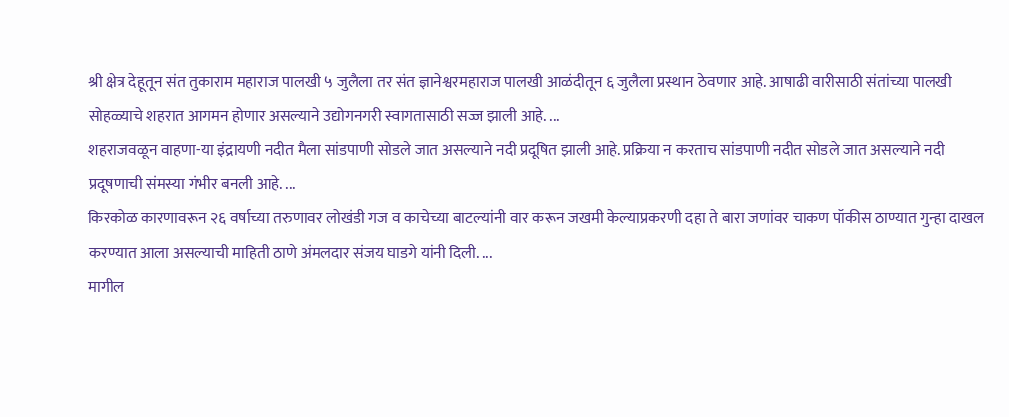श्री क्षेत्र देहूतून संत तुकाराम महाराज पालखी ५ जुलैला तर संत ज्ञानेश्वरमहाराज पालखी आळंदीतून ६ जुलैला प्रस्थान ठेवणार आहे. आषाढी वारीसाठी संतांच्या पालखी सोहळ्याचे शहरात आगमन होणार असल्याने उद्योगनगरी स्वागतासाठी सज्ज झाली आहे. ...
शहराजवळून वाहणा-या इंद्रायणी नदीत मैला सांडपाणी सोडले जात असल्याने नदी प्रदूषित झाली आहे. प्रक्रिया न करताच सांडपाणी नदीत सोडले जात असल्याने नदी प्रदूषणाची संमस्या गंभीर बनली आहे. ...
किरकोळ कारणावरून २६ वर्षाच्या तरुणावर लोखंडी गज व काचेच्या बाटल्यांनी वार करून जखमी केल्याप्रकरणी दहा ते बारा जणांवर चाकण पॉकीस ठाण्यात गुन्हा दाखल करण्यात आला असल्याची माहिती ठाणे अंमलदार संजय घाडगे यांनी दिली. ...
मागील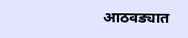आठवड्यात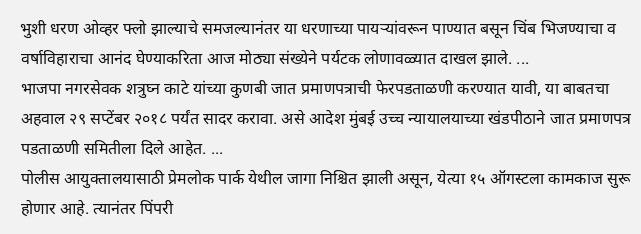भुशी धरण ओव्हर फ्लो झाल्याचे समजल्यानंतर या धरणाच्या पायऱ्यांवरून पाण्यात बसून चिंब भिजण्याचा व वर्षाविहाराचा आनंद घेण्याकरिता आज मोठ्या संख्येने पर्यटक लोणावळ्यात दाखल झाले. ...
भाजपा नगरसेवक शत्रुघ्न काटे यांच्या कुणबी जात प्रमाणपत्राची फेरपडताळणी करण्यात यावी, या बाबतचा अहवाल २९ सप्टेंबर २०१८ पर्यंत सादर करावा. असे आदेश मुंबई उच्च न्यायालयाच्या खंडपीठाने जात प्रमाणपत्र पडताळणी समितीला दिले आहेत. ...
पोलीस आयुक्तालयासाठी प्रेमलोक पार्क येथील जागा निश्चित झाली असून, येत्या १५ ऑगस्टला कामकाज सुरू होणार आहे. त्यानंतर पिंपरी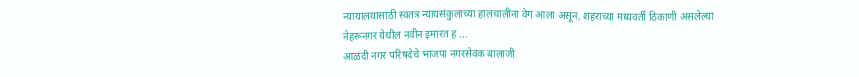न्यायालयासाठी स्वतंत्र न्यायसंकुलाच्या हालचालींना वेग आला असून, शहराच्या मध्यवर्ती ठिकाणी असलेल्या नेहरूनगर येथील नवीन इमारत ह ...
आळंदी नगर परिषदेचे भाजपा नगरसेवक बालाजी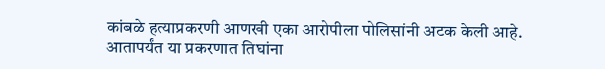कांबळे हत्याप्रकरणी आणखी एका आरोपीला पोलिसांनी अटक केली आहे. आतापर्यंत या प्रकरणात तिघांना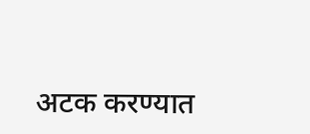अटक करण्यात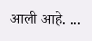आली आहे. ...